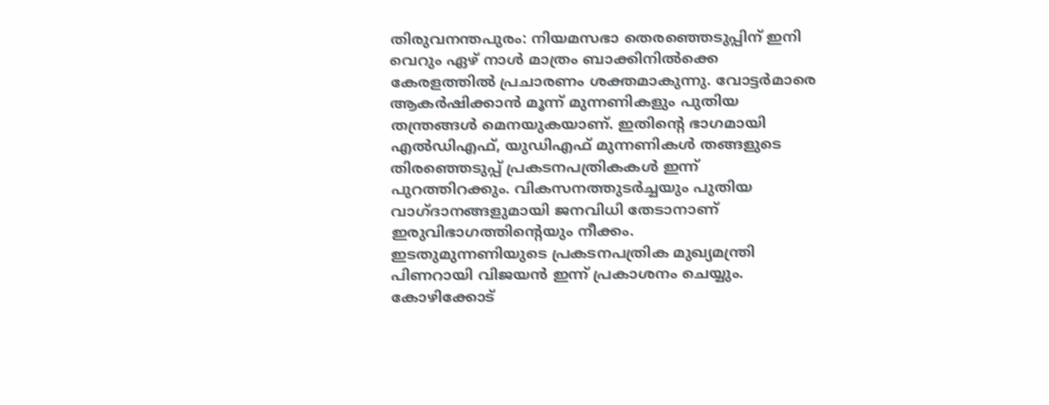തിരുവനന്തപുരം: നിയമസഭാ തെരഞ്ഞെടുപ്പിന് ഇനി വെറും ഏഴ് നാൾ മാത്രം ബാക്കിനിൽക്കെ കേരളത്തിൽ പ്രചാരണം ശക്തമാകുന്നു. വോട്ടർമാരെ ആകർഷിക്കാൻ മൂന്ന് മുന്നണികളും പുതിയ തന്ത്രങ്ങൾ മെനയുകയാണ്. ഇതിന്റെ ഭാഗമായി എൽഡിഎഫ്, യുഡിഎഫ് മുന്നണികൾ തങ്ങളുടെ തിരഞ്ഞെടുപ്പ് പ്രകടനപത്രികകൾ ഇന്ന് പുറത്തിറക്കും. വികസനത്തുടർച്ചയും പുതിയ വാഗ്ദാനങ്ങളുമായി ജനവിധി തേടാനാണ് ഇരുവിഭാഗത്തിന്റെയും നീക്കം.
ഇടതുമുന്നണിയുടെ പ്രകടനപത്രിക മുഖ്യമന്ത്രി പിണറായി വിജയൻ ഇന്ന് പ്രകാശനം ചെയ്യും. കോഴിക്കോട്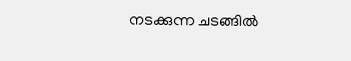നടക്കുന്ന ചടങ്ങിൽ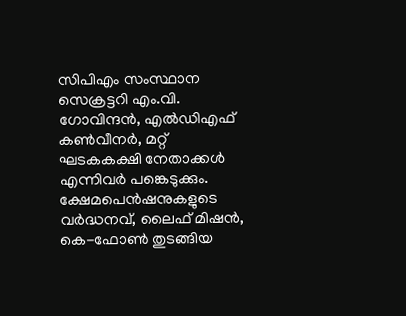സിപിഎം സംസ്ഥാന സെക്രട്ടറി എം.വി. ഗോവിന്ദൻ, എൽഡിഎഫ് കൺവീനർ, മറ്റ് ഘടകകക്ഷി നേതാക്കൾ എന്നിവർ പങ്കെടുക്കും. ക്ഷേമപെൻഷനുകളുടെ വർദ്ധനവ്, ലൈഫ് മിഷൻ, കെ-ഫോൺ തുടങ്ങിയ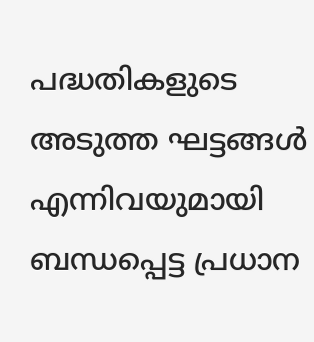പദ്ധതികളുടെ അടുത്ത ഘട്ടങ്ങൾ എന്നിവയുമായി ബന്ധപ്പെട്ട പ്രധാന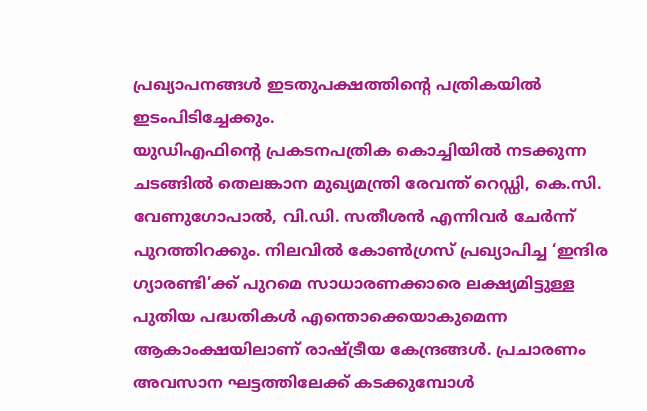പ്രഖ്യാപനങ്ങൾ ഇടതുപക്ഷത്തിന്റെ പത്രികയിൽ ഇടംപിടിച്ചേക്കും.
യുഡിഎഫിന്റെ പ്രകടനപത്രിക കൊച്ചിയിൽ നടക്കുന്ന ചടങ്ങിൽ തെലങ്കാന മുഖ്യമന്ത്രി രേവന്ത് റെഡ്ഡി, കെ.സി. വേണുഗോപാൽ, വി.ഡി. സതീശൻ എന്നിവർ ചേർന്ന് പുറത്തിറക്കും. നിലവിൽ കോൺഗ്രസ് പ്രഖ്യാപിച്ച ‘ഇന്ദിര ഗ്യാരണ്ടി’ക്ക് പുറമെ സാധാരണക്കാരെ ലക്ഷ്യമിട്ടുള്ള പുതിയ പദ്ധതികൾ എന്തൊക്കെയാകുമെന്ന ആകാംക്ഷയിലാണ് രാഷ്ട്രീയ കേന്ദ്രങ്ങൾ. പ്രചാരണം അവസാന ഘട്ടത്തിലേക്ക് കടക്കുമ്പോൾ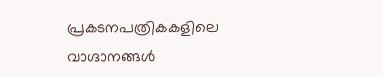പ്രകടനപത്രികകളിലെ വാഗ്ദാനങ്ങൾ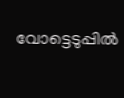വോട്ടെടുപ്പിൽ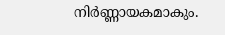നിർണ്ണായകമാകും.